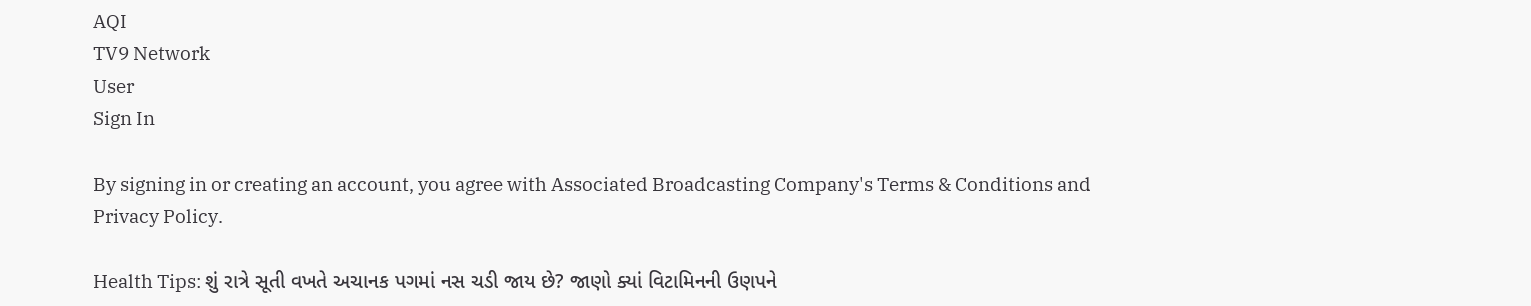AQI
TV9 Network
User
Sign In

By signing in or creating an account, you agree with Associated Broadcasting Company's Terms & Conditions and Privacy Policy.

Health Tips: શું રાત્રે સૂતી વખતે અચાનક પગમાં નસ ચડી જાય છે? જાણો ક્યાં વિટામિનની ઉણપને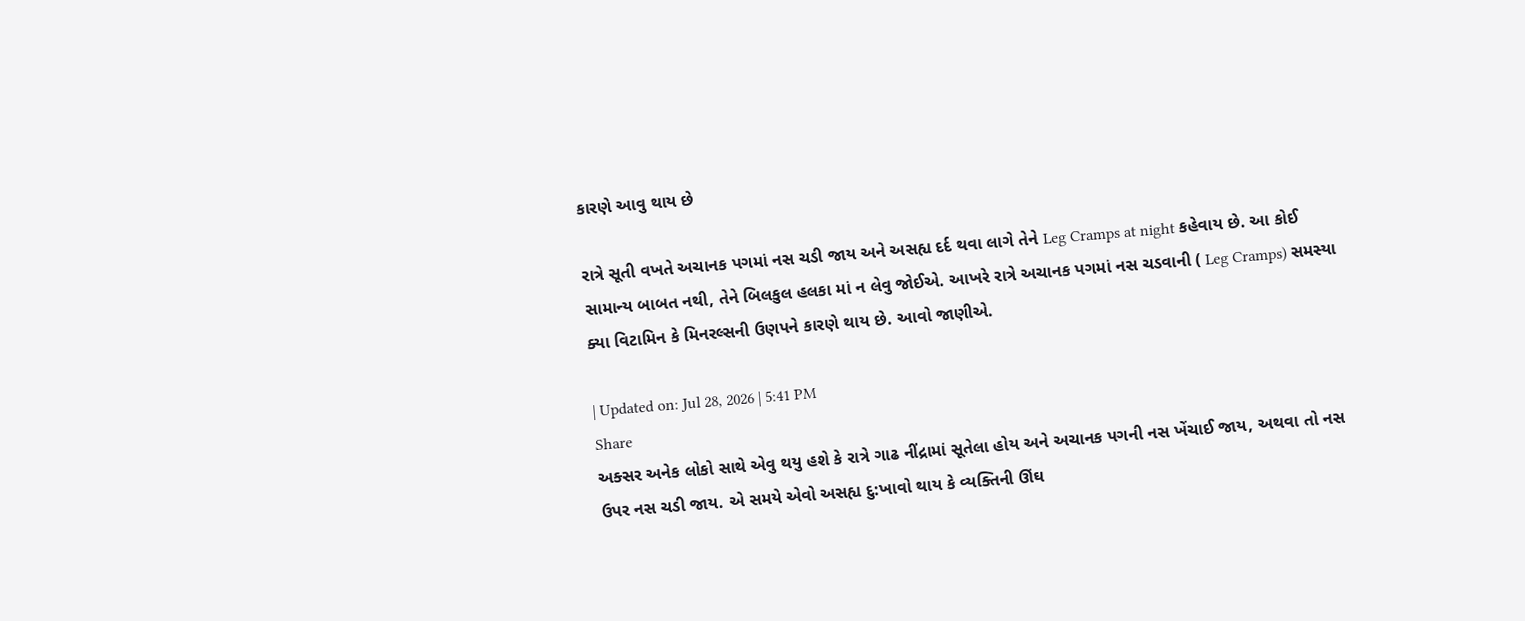કારણે આવુ થાય છે

રાત્રે સૂતી વખતે અચાનક પગમાં નસ ચડી જાય અને અસહ્ય દર્દ થવા લાગે તેને Leg Cramps at night કહેવાય છે. આ કોઈ સામાન્ય બાબત નથી, તેને બિલકુલ હલકા માં ન લેવુ જોઈએ. આખરે રાત્રે અચાનક પગમાં નસ ચડવાની ( Leg Cramps) સમસ્યા ક્યા વિટામિન કે મિનરલ્સની ઉણપને કારણે થાય છે. આવો જાણીએ.

| Updated on: Jul 28, 2026 | 5:41 PM
Share
અક્સર અનેક લોકો સાથે એવુ થયુ હશે કે રાત્રે ગાઢ નીંદ્રામાં સૂતેલા હોય અને અચાનક પગની નસ ખેંચાઈ જાય, અથવા તો નસ ઉપર નસ ચડી જાય. એ સમયે એવો અસહ્ય દુ:ખાવો થાય કે વ્યક્તિની ઊંઘ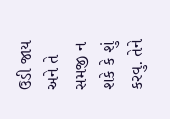ઉડી જાય અને તે સમજી ન શકે કે શું કરવુ. તેને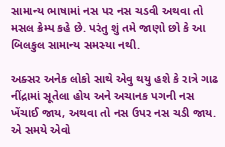સામાન્ય ભાષામાં નસ પર નસ ચડવી અથવા તો મસલ ક્રેમ્પ કહે છે. પરંતુ શું તમે જાણો છો કે આ બિલકુલ સામાન્ય સમસ્યા નથી.

અક્સર અનેક લોકો સાથે એવુ થયુ હશે કે રાત્રે ગાઢ નીંદ્રામાં સૂતેલા હોય અને અચાનક પગની નસ ખેંચાઈ જાય, અથવા તો નસ ઉપર નસ ચડી જાય. એ સમયે એવો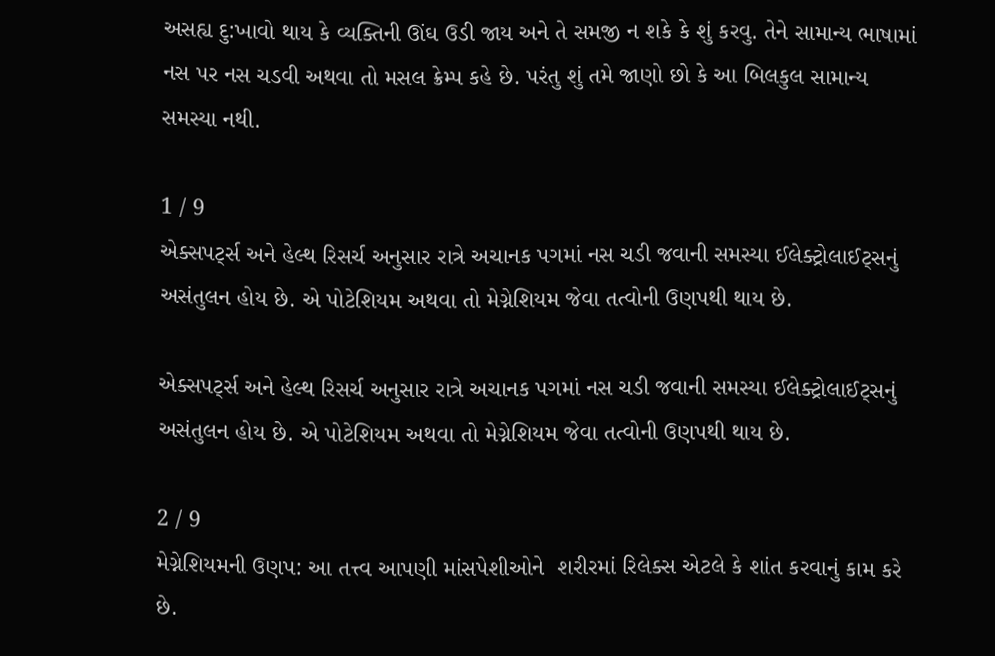અસહ્ય દુ:ખાવો થાય કે વ્યક્તિની ઊંઘ ઉડી જાય અને તે સમજી ન શકે કે શું કરવુ. તેને સામાન્ય ભાષામાં નસ પર નસ ચડવી અથવા તો મસલ ક્રેમ્પ કહે છે. પરંતુ શું તમે જાણો છો કે આ બિલકુલ સામાન્ય સમસ્યા નથી.

1 / 9
એક્સપર્ટ્સ અને હેલ્થ રિસર્ચ અનુસાર રાત્રે અચાનક પગમાં નસ ચડી જવાની સમસ્યા ઈલેક્ટ્રોલાઈટ્સનું અસંતુલન હોય છે. એ પોટેશિયમ અથવા તો મેગ્નેશિયમ જેવા તત્વોની ઉણપથી થાય છે.

એક્સપર્ટ્સ અને હેલ્થ રિસર્ચ અનુસાર રાત્રે અચાનક પગમાં નસ ચડી જવાની સમસ્યા ઈલેક્ટ્રોલાઈટ્સનું અસંતુલન હોય છે. એ પોટેશિયમ અથવા તો મેગ્નેશિયમ જેવા તત્વોની ઉણપથી થાય છે.

2 / 9
મેગ્નેશિયમની ઉણપ: આ તત્ત્વ આપણી માંસપેશીઓને  શરીરમાં રિલેક્સ એટલે કે શાંત કરવાનું કામ કરે છે.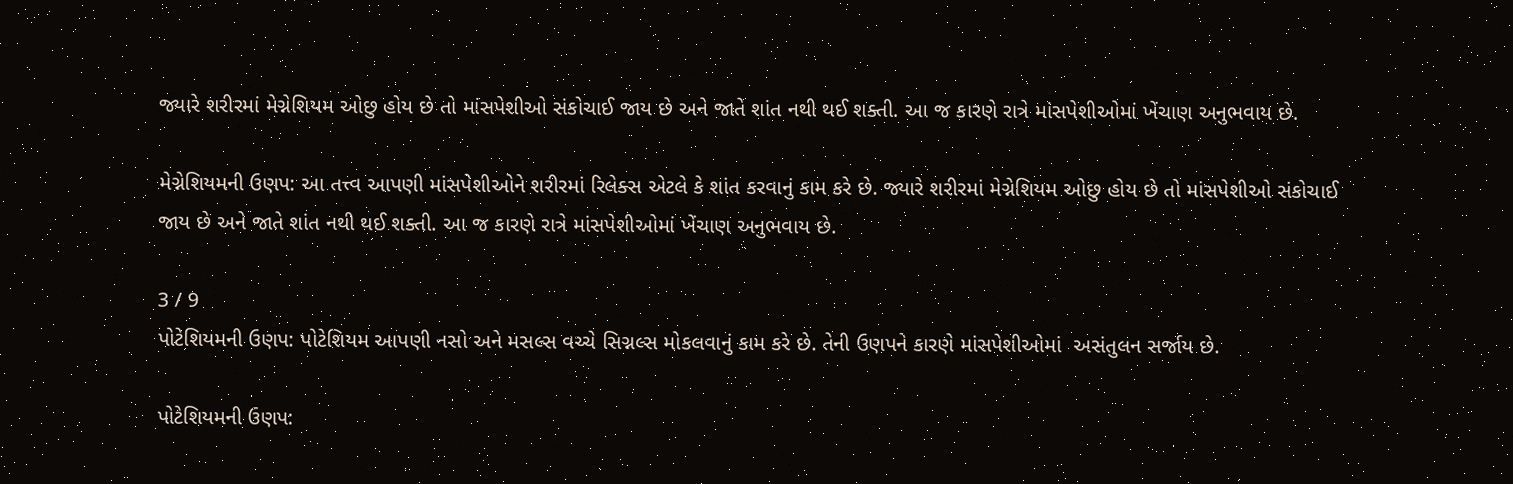જ્યારે શરીરમાં મેગ્નેશિયમ ઓછુ હોય છે તો માંસપેશીઓ સંકોચાઈ જાય છે અને જાતે શાંત નથી થઈ શક્તી. આ જ કારણે રાત્રે માંસપેશીઓમાં ખેંચાણ અનુભવાય છે.

મેગ્નેશિયમની ઉણપ: આ તત્ત્વ આપણી માંસપેશીઓને શરીરમાં રિલેક્સ એટલે કે શાંત કરવાનું કામ કરે છે. જ્યારે શરીરમાં મેગ્નેશિયમ ઓછુ હોય છે તો માંસપેશીઓ સંકોચાઈ જાય છે અને જાતે શાંત નથી થઈ શક્તી. આ જ કારણે રાત્રે માંસપેશીઓમાં ખેંચાણ અનુભવાય છે.

3 / 9
પોટેશિયમની ઉણપ: પોટેશિયમ આપણી નસો અને મસલ્સ વચ્ચે સિગ્નલ્સ મોકલવાનું કામ કરે છે. તેની ઉણપને કારણે માંસપેશીઓમાં  અસંતુલન સર્જાય છે.

પોટેશિયમની ઉણપ: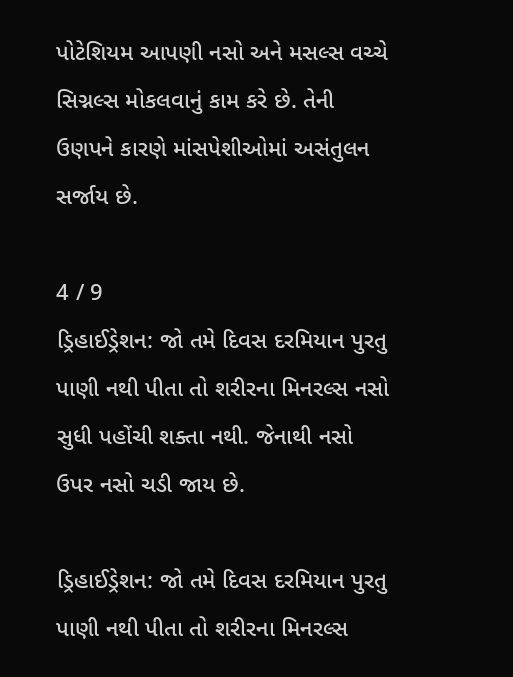પોટેશિયમ આપણી નસો અને મસલ્સ વચ્ચે સિગ્નલ્સ મોકલવાનું કામ કરે છે. તેની ઉણપને કારણે માંસપેશીઓમાં અસંતુલન સર્જાય છે.

4 / 9
ડ્રિહાઈડ્રેશન: જો તમે દિવસ દરમિયાન પુરતુ પાણી નથી પીતા તો શરીરના મિનરલ્સ નસો સુધી પહોંચી શક્તા નથી. જેનાથી નસો ઉપર નસો ચડી જાય છે.

ડ્રિહાઈડ્રેશન: જો તમે દિવસ દરમિયાન પુરતુ પાણી નથી પીતા તો શરીરના મિનરલ્સ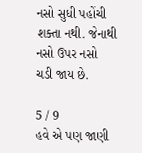નસો સુધી પહોંચી શક્તા નથી. જેનાથી નસો ઉપર નસો ચડી જાય છે.

5 / 9
હવે એ પણ જાણી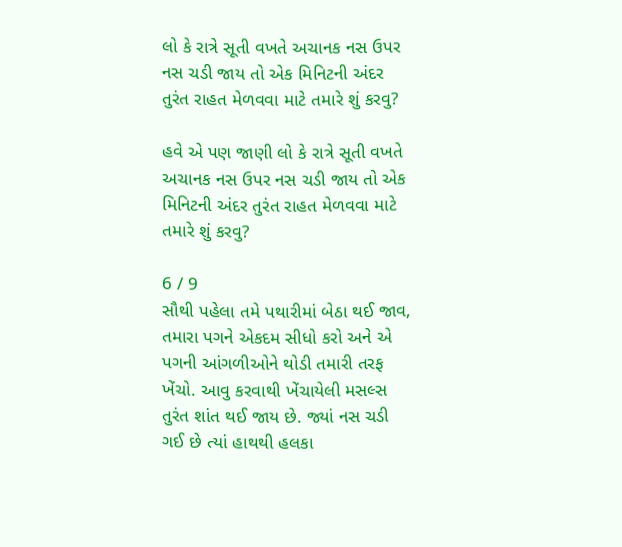લો કે રાત્રે સૂતી વખતે અચાનક નસ ઉપર નસ ચડી જાય તો એક મિનિટની અંદર તુરંત રાહત મેળવવા માટે તમારે શું કરવુ?

હવે એ પણ જાણી લો કે રાત્રે સૂતી વખતે અચાનક નસ ઉપર નસ ચડી જાય તો એક મિનિટની અંદર તુરંત રાહત મેળવવા માટે તમારે શું કરવુ?

6 / 9
સૌથી પહેલા તમે પથારીમાં બેઠા થઈ જાવ, તમારા પગને એકદમ સીધો કરો અને એ પગની આંગળીઓને થોડી તમારી તરફ ખેંચો. આવુ કરવાથી ખેંચાયેલી મસલ્સ તુરંત શાંત થઈ જાય છે. જ્યાં નસ ચડી ગઈ છે ત્યાં હાથથી હલકા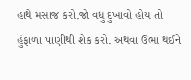હાથે મસાજ કરો.જો વધુ દુખાવો હોય તો હુંફાળા પાણીથી શેક કરો. અથવા ઉભા થઈને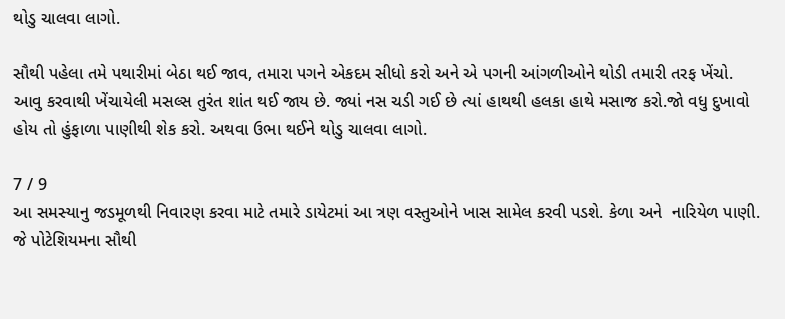થોડુ ચાલવા લાગો.

સૌથી પહેલા તમે પથારીમાં બેઠા થઈ જાવ, તમારા પગને એકદમ સીધો કરો અને એ પગની આંગળીઓને થોડી તમારી તરફ ખેંચો. આવુ કરવાથી ખેંચાયેલી મસલ્સ તુરંત શાંત થઈ જાય છે. જ્યાં નસ ચડી ગઈ છે ત્યાં હાથથી હલકા હાથે મસાજ કરો.જો વધુ દુખાવો હોય તો હુંફાળા પાણીથી શેક કરો. અથવા ઉભા થઈને થોડુ ચાલવા લાગો.

7 / 9
આ સમસ્યાનુ જડમૂળથી નિવારણ કરવા માટે તમારે ડાયેટમાં આ ત્રણ વસ્તુઓને ખાસ સામેલ કરવી પડશે. કેળા અને  નારિયેળ પાણી. જે પોટેશિયમના સૌથી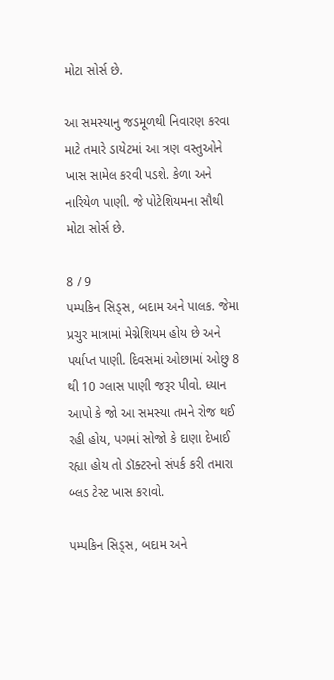મોટા સોર્સ છે.

આ સમસ્યાનુ જડમૂળથી નિવારણ કરવા માટે તમારે ડાયેટમાં આ ત્રણ વસ્તુઓને ખાસ સામેલ કરવી પડશે. કેળા અને નારિયેળ પાણી. જે પોટેશિયમના સૌથી મોટા સોર્સ છે.

8 / 9
પમ્પકિન સિડ્સ, બદામ અને પાલક. જેમા પ્રચુર માત્રામાં મેગ્નેશિયમ હોય છે અને પર્યાપ્ત પાણી. દિવસમાં ઓછામાં ઓછુ 8 થી 10 ગ્લાસ પાણી જરૂર પીવો. ધ્યાન આપો કે જો આ સમસ્યા તમને રોજ થઈ રહી હોય, પગમાં સોજો કે દાણા દેખાઈ રહ્યા હોય તો ડૉક્ટરનો સંપર્ક કરી તમારા બ્લડ ટેસ્ટ ખાસ કરાવો.

પમ્પકિન સિડ્સ, બદામ અને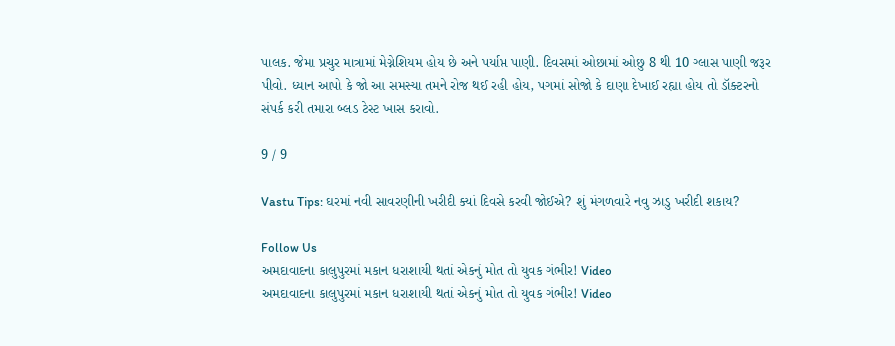પાલક. જેમા પ્રચુર માત્રામાં મેગ્નેશિયમ હોય છે અને પર્યાપ્ત પાણી. દિવસમાં ઓછામાં ઓછુ 8 થી 10 ગ્લાસ પાણી જરૂર પીવો. ધ્યાન આપો કે જો આ સમસ્યા તમને રોજ થઈ રહી હોય, પગમાં સોજો કે દાણા દેખાઈ રહ્યા હોય તો ડૉક્ટરનો સંપર્ક કરી તમારા બ્લડ ટેસ્ટ ખાસ કરાવો.

9 / 9

Vastu Tips: ઘરમાં નવી સાવરણીની ખરીદી ક્યાં દિવસે કરવી જોઈએ? શું મંગળવારે નવુ ઝાડુ ખરીદી શકાય?

Follow Us
અમદાવાદના કાલુપુરમાં મકાન ધરાશાયી થતાં એકનું મોત તો યુવક ગંભીર! Video
અમદાવાદના કાલુપુરમાં મકાન ધરાશાયી થતાં એકનું મોત તો યુવક ગંભીર! Video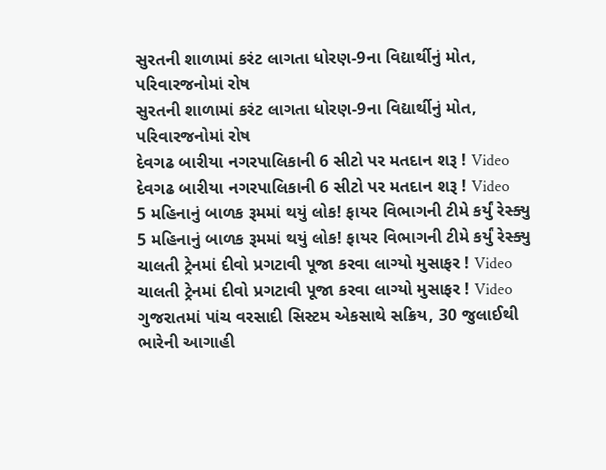સુરતની શાળામાં કરંટ લાગતા ધોરણ-9ના વિદ્યાર્થીનું મોત, પરિવારજનોમાં રોષ
સુરતની શાળામાં કરંટ લાગતા ધોરણ-9ના વિદ્યાર્થીનું મોત, પરિવારજનોમાં રોષ
દેવગઢ બારીયા નગરપાલિકાની 6 સીટો પર મતદાન શરૂ ! Video
દેવગઢ બારીયા નગરપાલિકાની 6 સીટો પર મતદાન શરૂ ! Video
5 મહિનાનું બાળક રૂમમાં થયું લોક! ફાયર વિભાગની ટીમે કર્યું રેસ્ક્યુ
5 મહિનાનું બાળક રૂમમાં થયું લોક! ફાયર વિભાગની ટીમે કર્યું રેસ્ક્યુ
ચાલતી ટ્રેનમાં દીવો પ્રગટાવી પૂજા કરવા લાગ્યો મુસાફર ! Video
ચાલતી ટ્રેનમાં દીવો પ્રગટાવી પૂજા કરવા લાગ્યો મુસાફર ! Video
ગુજરાતમાં પાંચ વરસાદી સિસ્ટમ એકસાથે સક્રિય, 30 જુલાઈથી ભારેની આગાહી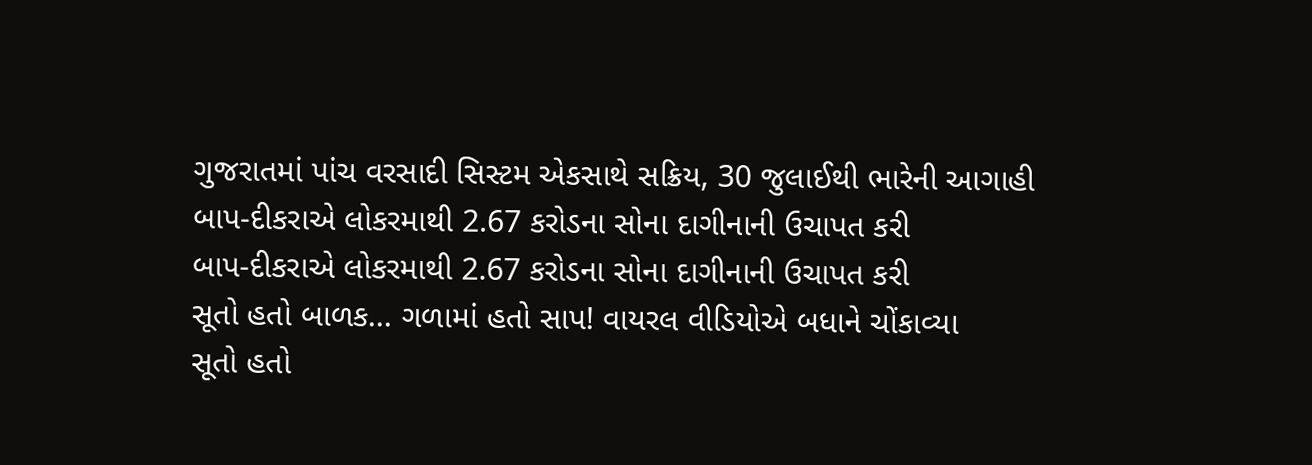ગુજરાતમાં પાંચ વરસાદી સિસ્ટમ એકસાથે સક્રિય, 30 જુલાઈથી ભારેની આગાહી
બાપ-દીકરાએ લોકરમાથી 2.67 કરોડના સોના દાગીનાની ઉચાપત કરી
બાપ-દીકરાએ લોકરમાથી 2.67 કરોડના સોના દાગીનાની ઉચાપત કરી
સૂતો હતો બાળક... ગળામાં હતો સાપ! વાયરલ વીડિયોએ બધાને ચોંકાવ્યા
સૂતો હતો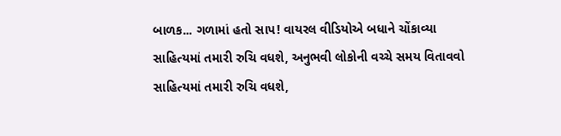બાળક... ગળામાં હતો સાપ! વાયરલ વીડિયોએ બધાને ચોંકાવ્યા
સાહિત્યમાં તમારી રુચિ વધશે, અનુભવી લોકોની વચ્ચે સમય વિતાવવો
સાહિત્યમાં તમારી રુચિ વધશે,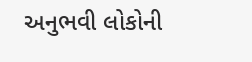અનુભવી લોકોની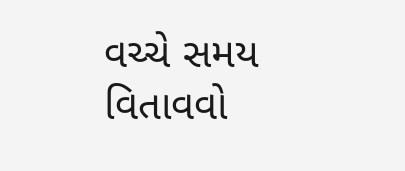વચ્ચે સમય વિતાવવો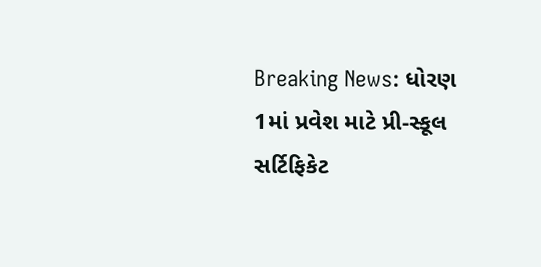Breaking News: ધોરણ 1માં પ્રવેશ માટે પ્રી-સ્કૂલ સર્ટિફિકેટ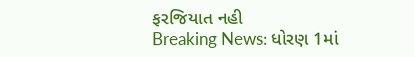ફરજિયાત નહી
Breaking News: ધોરણ 1માં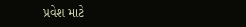પ્રવેશ માટે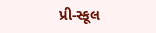પ્રી-સ્કૂલ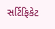સર્ટિફિકેટ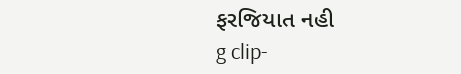ફરજિયાત નહી
g clip-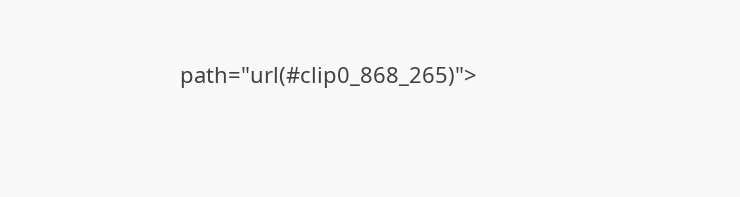path="url(#clip0_868_265)">